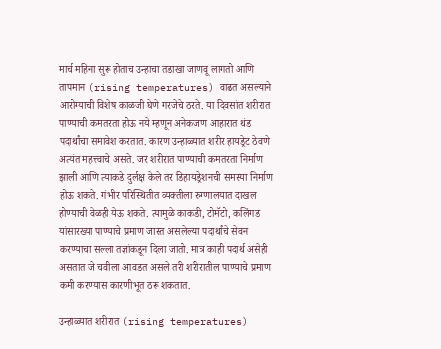मार्च महिना सुरू होताच उन्हाचा तडाखा जाणवू लागतो आणि तापमान (rising temperatures) वाढत असल्याने आरोग्याची विशेष काळजी घेणे गरजेचे ठरते. या दिवसांत शरीरात पाण्याची कमतरता होऊ नये म्हणून अनेकजण आहारात थंड पदार्थांचा समावेश करतात. कारण उन्हाळ्यात शरीर हायड्रेट ठेवणे अत्यंत महत्त्वाचे असते. जर शरीरात पाण्याची कमतरता निर्माण झाली आणि त्याकडे दुर्लक्ष केले तर डिहायड्रेशनची समस्या निर्माण होऊ शकते. गंभीर परिस्थितीत व्यक्तीला रुग्णालयात दाखल होण्याची वेळही येऊ शकते. त्यामुळे काकडी, टोमॅटो, कलिंगड यांसारख्या पाण्याचे प्रमाण जास्त असलेल्या पदार्थांचे सेवन करण्याचा सल्ला तज्ञांकडून दिला जातो. मात्र काही पदार्थ असेही असतात जे चवीला आवडत असले तरी शरीरातील पाण्याचे प्रमाण कमी करण्यास कारणीभूत ठरू शकतात.

उन्हाळ्यात शरीरात (rising temperatures)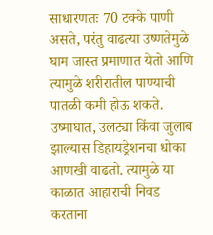साधारणतः 70 टक्के पाणी असते, परंतु वाढत्या उष्णतेमुळे घाम जास्त प्रमाणात येतो आणि त्यामुळे शरीरातील पाण्याची पातळी कमी होऊ शकते. उष्माघात, उलट्या किंवा जुलाब झाल्यास डिहायड्रेशनचा धोका आणखी वाढतो. त्यामुळे या काळात आहाराची निवड करताना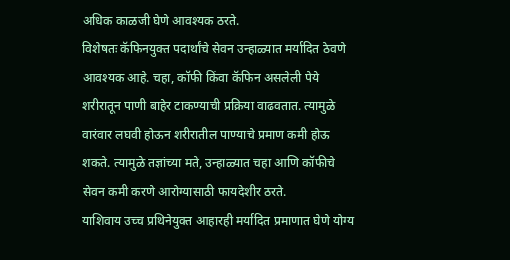अधिक काळजी घेणे आवश्यक ठरते.
विशेषतः कॅफिनयुक्त पदार्थांचे सेवन उन्हाळ्यात मर्यादित ठेवणे आवश्यक आहे. चहा, कॉफी किंवा कॅफिन असलेली पेये शरीरातून पाणी बाहेर टाकण्याची प्रक्रिया वाढवतात. त्यामुळे वारंवार लघवी होऊन शरीरातील पाण्याचे प्रमाण कमी होऊ शकते. त्यामुळे तज्ञांच्या मते, उन्हाळ्यात चहा आणि कॉफीचे सेवन कमी करणे आरोग्यासाठी फायदेशीर ठरते.
याशिवाय उच्च प्रथिनेयुक्त आहारही मर्यादित प्रमाणात घेणे योग्य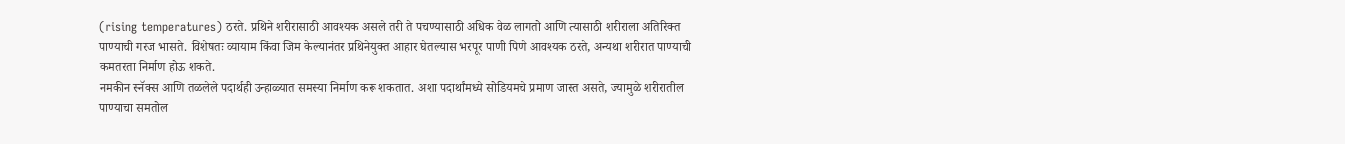(rising temperatures) ठरते. प्रथिने शरीरासाठी आवश्यक असले तरी ते पचण्यासाठी अधिक वेळ लागतो आणि त्यासाठी शरीराला अतिरिक्त पाण्याची गरज भासते. विशेषतः व्यायाम किंवा जिम केल्यानंतर प्रथिनेयुक्त आहार घेतल्यास भरपूर पाणी पिणे आवश्यक ठरते, अन्यथा शरीरात पाण्याची कमतरता निर्माण होऊ शकते.
नमकीन स्नॅक्स आणि तळलेले पदार्थही उन्हाळ्यात समस्या निर्माण करू शकतात. अशा पदार्थांमध्ये सोडियमचे प्रमाण जास्त असते, ज्यामुळे शरीरातील पाण्याचा समतोल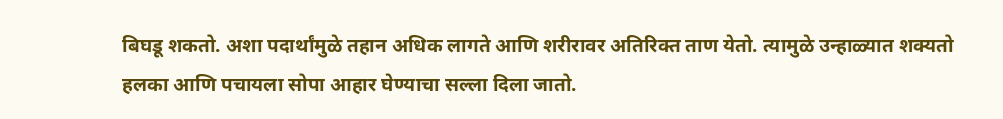बिघडू शकतो. अशा पदार्थांमुळे तहान अधिक लागते आणि शरीरावर अतिरिक्त ताण येतो. त्यामुळे उन्हाळ्यात शक्यतो हलका आणि पचायला सोपा आहार घेण्याचा सल्ला दिला जातो.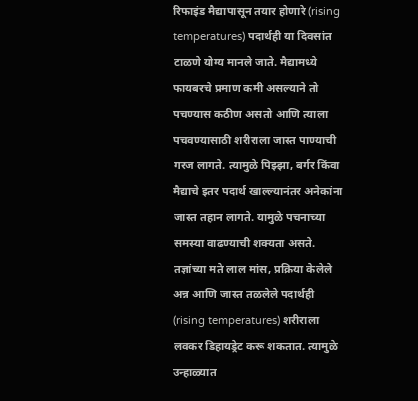रिफाइंड मैद्यापासून तयार होणारे (rising temperatures) पदार्थही या दिवसांत टाळणे योग्य मानले जाते. मैद्यामध्ये फायबरचे प्रमाण कमी असल्याने तो पचण्यास कठीण असतो आणि त्याला पचवण्यासाठी शरीराला जास्त पाण्याची गरज लागते. त्यामुळे पिझ्झा, बर्गर किंवा मैद्याचे इतर पदार्थ खाल्ल्यानंतर अनेकांना जास्त तहान लागते. यामुळे पचनाच्या समस्या वाढण्याची शक्यता असते.
तज्ञांच्या मते लाल मांस, प्रक्रिया केलेले अन्न आणि जास्त तळलेले पदार्थही (rising temperatures) शरीराला लवकर डिहायड्रेट करू शकतात. त्यामुळे उन्हाळ्यात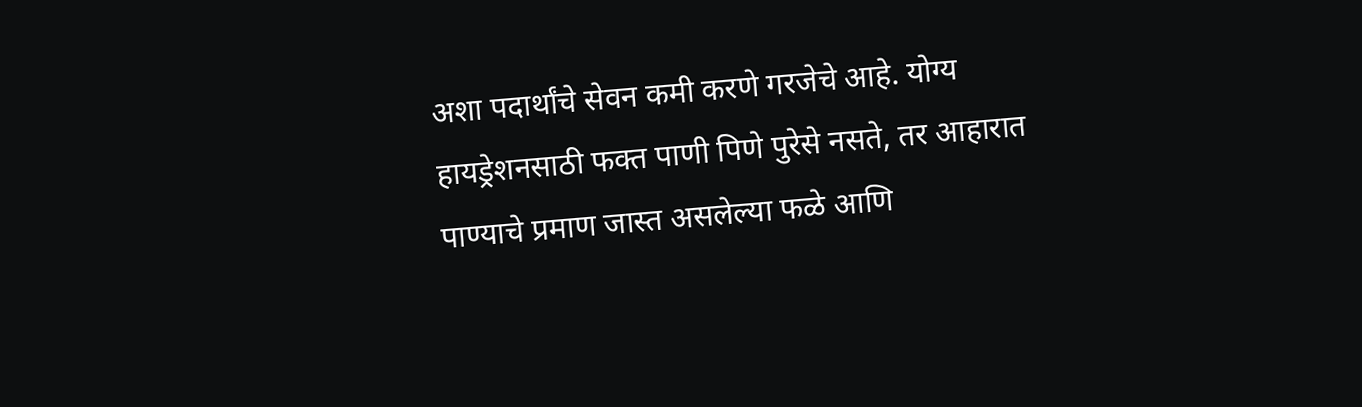अशा पदार्थांचे सेवन कमी करणे गरजेचे आहे. योग्य हायड्रेशनसाठी फक्त पाणी पिणे पुरेसे नसते, तर आहारात पाण्याचे प्रमाण जास्त असलेल्या फळे आणि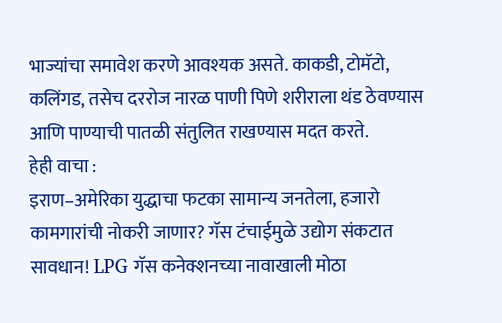भाज्यांचा समावेश करणे आवश्यक असते. काकडी, टोमॅटो, कलिंगड, तसेच दररोज नारळ पाणी पिणे शरीराला थंड ठेवण्यास आणि पाण्याची पातळी संतुलित राखण्यास मदत करते.
हेही वाचा :
इराण–अमेरिका युद्धाचा फटका सामान्य जनतेला, हजारो कामगारांची नोकरी जाणार? गॅस टंचाईमुळे उद्योग संकटात
सावधान! LPG गॅस कनेक्शनच्या नावाखाली मोठा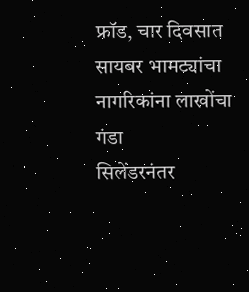फ्रॉड, चार दिवसात सायबर भामट्यांचा नागरिकांना लाखोंचा गंडा
सिलेंडरनंतर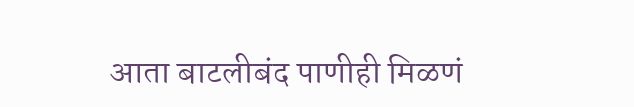आता बाटलीबंद पाणीही मिळणं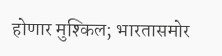होणार मुश्किल; भारतासमोर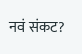नवं संकट?